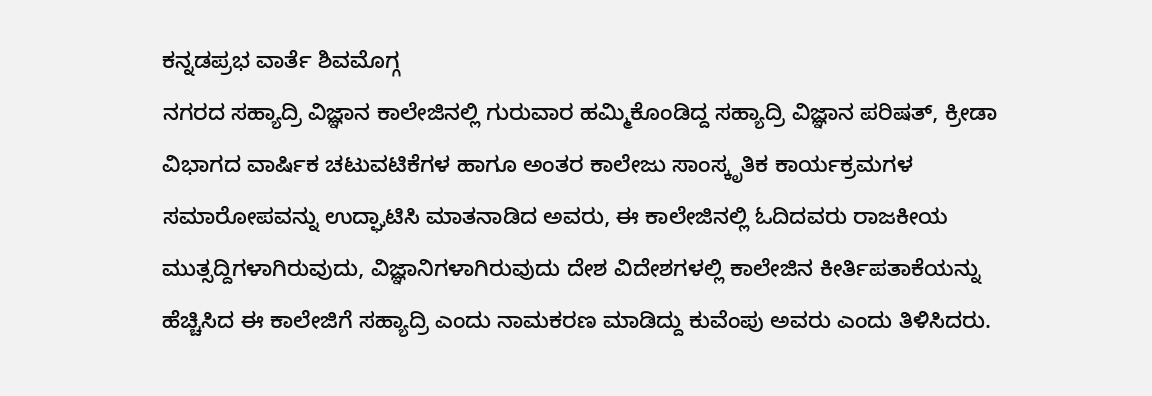ಕನ್ನಡಪ್ರಭ ವಾರ್ತೆ ಶಿವಮೊಗ್ಗ
ನಗರದ ಸಹ್ಯಾದ್ರಿ ವಿಜ್ಞಾನ ಕಾಲೇಜಿನಲ್ಲಿ ಗುರುವಾರ ಹಮ್ಮಿಕೊಂಡಿದ್ದ ಸಹ್ಯಾದ್ರಿ ವಿಜ್ಞಾನ ಪರಿಷತ್, ಕ್ರೀಡಾ ವಿಭಾಗದ ವಾರ್ಷಿಕ ಚಟುವಟಿಕೆಗಳ ಹಾಗೂ ಅಂತರ ಕಾಲೇಜು ಸಾಂಸ್ಕೃತಿಕ ಕಾರ್ಯಕ್ರಮಗಳ ಸಮಾರೋಪವನ್ನು ಉದ್ಘಾಟಿಸಿ ಮಾತನಾಡಿದ ಅವರು, ಈ ಕಾಲೇಜಿನಲ್ಲಿ ಓದಿದವರು ರಾಜಕೀಯ ಮುತ್ಸದ್ದಿಗಳಾಗಿರುವುದು, ವಿಜ್ಞಾನಿಗಳಾಗಿರುವುದು ದೇಶ ವಿದೇಶಗಳಲ್ಲಿ ಕಾಲೇಜಿನ ಕೀರ್ತಿಪತಾಕೆಯನ್ನು ಹೆಚ್ಚಿಸಿದ ಈ ಕಾಲೇಜಿಗೆ ಸಹ್ಯಾದ್ರಿ ಎಂದು ನಾಮಕರಣ ಮಾಡಿದ್ದು ಕುವೆಂಪು ಅವರು ಎಂದು ತಿಳಿಸಿದರು.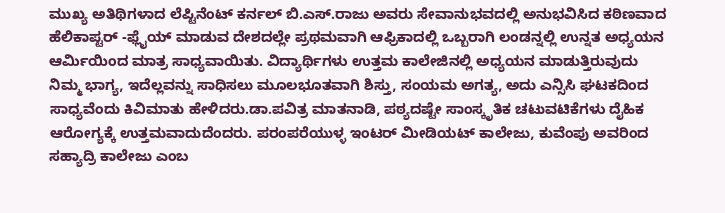ಮುಖ್ಯ ಅತಿಥಿಗಳಾದ ಲೆಪ್ಟಿನೆಂಟ್ ಕರ್ನಲ್ ಬಿ.ಎಸ್.ರಾಜು ಅವರು ಸೇವಾನುಭವದಲ್ಲಿ ಅನುಭವಿಸಿದ ಕಠಿಣವಾದ ಹೆಲಿಕಾಪ್ಟರ್ -ಫ್ಲೈಯ್ ಮಾಡುವ ದೇಶದಲ್ಲೇ ಪ್ರಥಮವಾಗಿ ಆಫ್ರಿಕಾದಲ್ಲಿ ಒಬ್ಬರಾಗಿ ಲಂಡನ್ನಲ್ಲಿ ಉನ್ನತ ಅಧ್ಯಯನ ಆರ್ಮಿಯಿಂದ ಮಾತ್ರ ಸಾಧ್ಯವಾಯಿತು. ವಿದ್ಯಾರ್ಥಿಗಳು ಉತ್ತಮ ಕಾಲೇಜಿನಲ್ಲಿ ಅಧ್ಯಯನ ಮಾಡುತ್ತಿರುವುದು ನಿಮ್ಮ ಭಾಗ್ಯ, ಇದೆಲ್ಲವನ್ನು ಸಾಧಿಸಲು ಮೂಲಭೂತವಾಗಿ ಶಿಸ್ತು, ಸಂಯಮ ಅಗತ್ಯ, ಅದು ಎನ್ಸಿಸಿ ಘಟಕದಿಂದ ಸಾಧ್ಯವೆಂದು ಕಿವಿಮಾತು ಹೇಳಿದರು.ಡಾ.ಪವಿತ್ರ ಮಾತನಾಡಿ, ಪಠ್ಯದಷ್ಟೇ ಸಾಂಸ್ಕೃತಿಕ ಚಟುವಟಿಕೆಗಳು ದೈಹಿಕ ಆರೋಗ್ಯಕ್ಕೆ ಉತ್ತಮವಾದುದೆಂದರು. ಪರಂಪರೆಯುಳ್ಳ ಇಂಟರ್ ಮೀಡಿಯಟ್ ಕಾಲೇಜು, ಕುವೆಂಪು ಅವರಿಂದ ಸಹ್ಯಾದ್ರಿ ಕಾಲೇಜು ಎಂಬ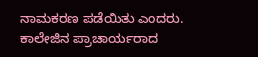ನಾಮಕರಣ ಪಡೆಯಿತು ಎಂದರು.
ಕಾಲೇಜಿನ ಪ್ರಾಚಾರ್ಯರಾದ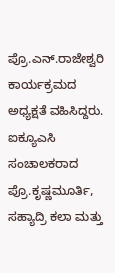ಪ್ರೊ.ಎನ್.ರಾಜೇಶ್ವರಿ ಕಾರ್ಯಕ್ರಮದ ಅಧ್ಯಕ್ಷತೆ ವಹಿಸಿದ್ದರು. ಐಕ್ಯೂಎಸಿ ಸಂಚಾಲಕರಾದ ಪ್ರೊ.ಕೃಷ್ಣಮೂರ್ತಿ, ಸಹ್ಯಾದ್ರಿ ಕಲಾ ಮತ್ತು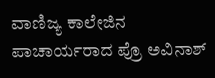ವಾಣಿಜ್ಯ ಕಾಲೇಜಿನ ಪಾಚಾರ್ಯರಾದ ಪ್ರೊ ಅವಿನಾಶ್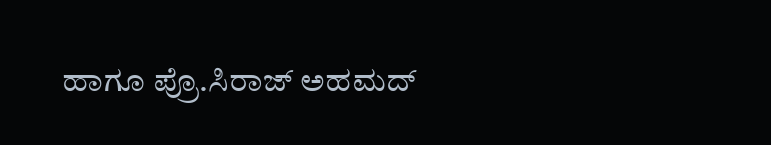ಹಾಗೂ ಪ್ರೊ.ಸಿರಾಜ್ ಅಹಮದ್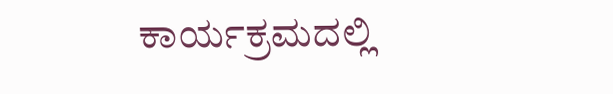ಕಾರ್ಯಕ್ರಮದಲ್ಲಿ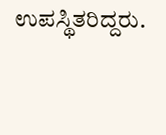ಉಪಸ್ಥಿತರಿದ್ದರು.